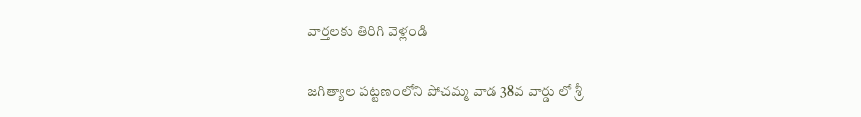వార్తలకు తిరిగి వెళ్లండి

జగిత్యాల పట్టణంలోని పోచమ్మ వాడ 38వ వార్డు లో శ్రీ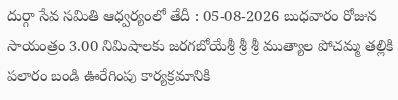దుర్గా సేవ సమితి ఆధ్వర్యంలో తేదీ : 05-08-2026 బుధవారం రోజున సాయంత్రం 3.00 నిమిషాలకు జరగబోయేశ్రీ శ్రీ శ్రీ ముత్యాల పోచమ్మ తల్లికి పలారం బండి ఊరేగింపు కార్యక్రమానికి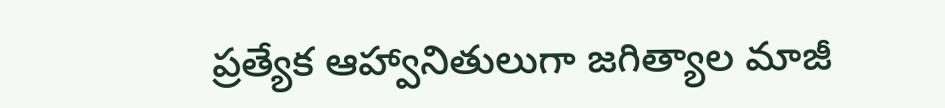ప్రత్యేక ఆహ్వానితులుగా జగిత్యాల మాజీ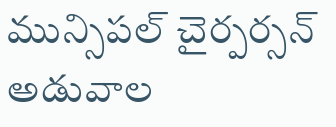మున్సిపల్ చైర్పర్సన్ అడువాల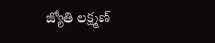జ్యోతి లక్ష్మణ్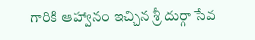గారికి ఆహ్వానం ఇచ్చిన శ్రీ దుర్గా సేవ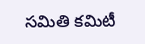సమితి కమిటీ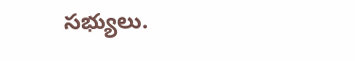సభ్యులు.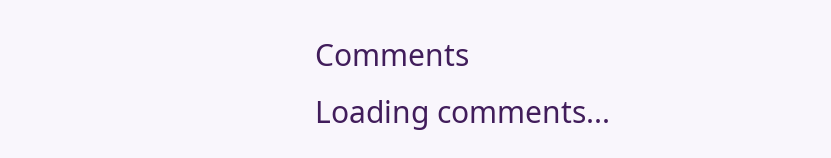Comments
Loading comments...